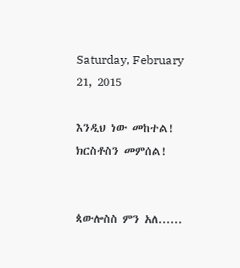Saturday, February 21, 2015

እንዲህ ነው መከተል! ክርስቶስን መምሰል!


ጳውሎስስ ምን አለ......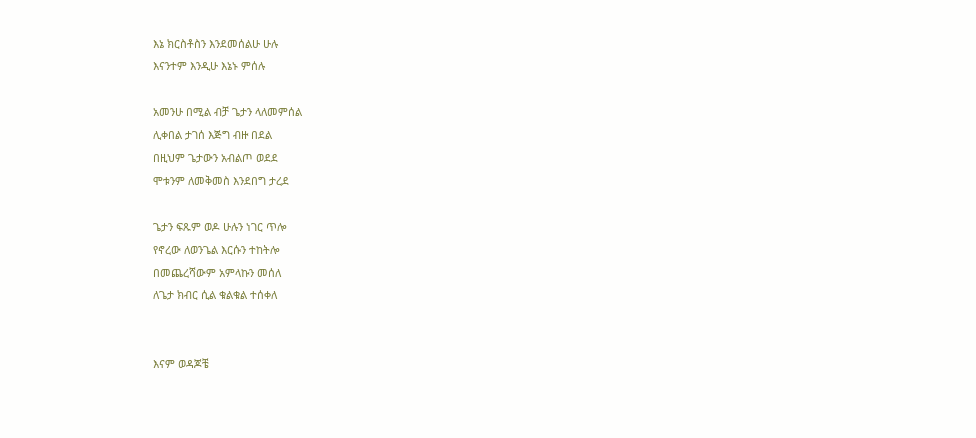እኔ ክርስቶስን እንደመሰልሁ ሁሉ
እናንተም እንዲሁ እኔኑ ምሰሉ

አመንሁ በሚል ብቻ ጌታን ላለመምሰል
ሊቀበል ታገሰ እጅግ ብዙ በደል
በዚህም ጌታውን አብልጦ ወደደ
ሞቱንም ለመቅመስ እንደበግ ታረደ

ጌታን ፍጹም ወዶ ሁሉን ነገር ጥሎ
የኖረው ለወንጌል እርሱን ተከትሎ
በመጨረሻውም አምላኩን መሰለ
ለጌታ ክብር ሲል ቁልቁል ተሰቀለ


እናም ወዳጆቼ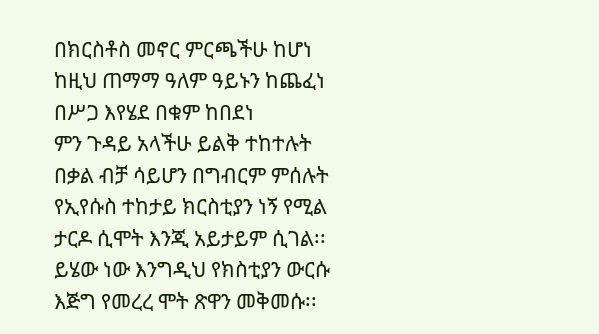በክርስቶስ መኖር ምርጫችሁ ከሆነ
ከዚህ ጠማማ ዓለም ዓይኑን ከጨፈነ
በሥጋ እየሄደ በቁም ከበደነ
ምን ጉዳይ አላችሁ ይልቅ ተከተሉት
በቃል ብቻ ሳይሆን በግብርም ምሰሉት
የኢየሱስ ተከታይ ክርስቲያን ነኝ የሚል
ታርዶ ሲሞት እንጂ አይታይም ሲገል፡፡
ይሄው ነው እንግዲህ የክስቲያን ውርሱ
እጅግ የመረረ ሞት ጽዋን መቅመሱ፡፡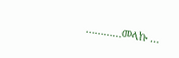…………መላኩ …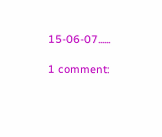15-06-07......

1 comment: